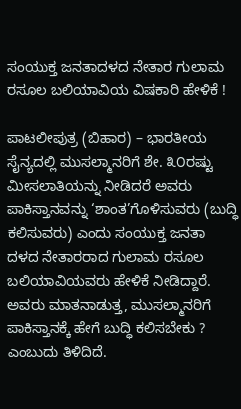ಸಂಯುಕ್ತ ಜನತಾದಳದ ನೇತಾರ ಗುಲಾಮ ರಸೂಲ ಬಲಿಯಾವಿಯ ವಿಷಕಾರಿ ಹೇಳಿಕೆ !

ಪಾಟಲೀಪುತ್ರ (ಬಿಹಾರ) – ಭಾರತೀಯ ಸೈನ್ಯದಲ್ಲಿ ಮುಸಲ್ಮಾನರಿಗೆ ಶೇ. ೩೦ರಷ್ಟು ಮೀಸಲಾತಿಯನ್ನು ನೀಡಿದರೆ ಅವರು ಪಾಕಿಸ್ತಾನವನ್ನು ‘ಶಾಂತ’ಗೊಳಿಸುವರು (ಬುದ್ಧಿ ಕಲಿಸುವರು) ಎಂದು ಸಂಯುಕ್ತ ಜನತಾ ದಳದ ನೇತಾರರಾದ ಗುಲಾಮ ರಸೂಲ ಬಲಿಯಾವಿಯವರು ಹೇಳಿಕೆ ನೀಡಿದ್ದಾರೆ. ಅವರು ಮಾತನಾಡುತ್ತ, ಮುಸಲ್ಮಾನರಿಗೆ ಪಾಕಿಸ್ತಾನಕ್ಕೆ ಹೇಗೆ ಬುದ್ಧಿ ಕಲಿಸಬೇಕು ? ಎಂಬುದು ತಿಳಿದಿದೆ.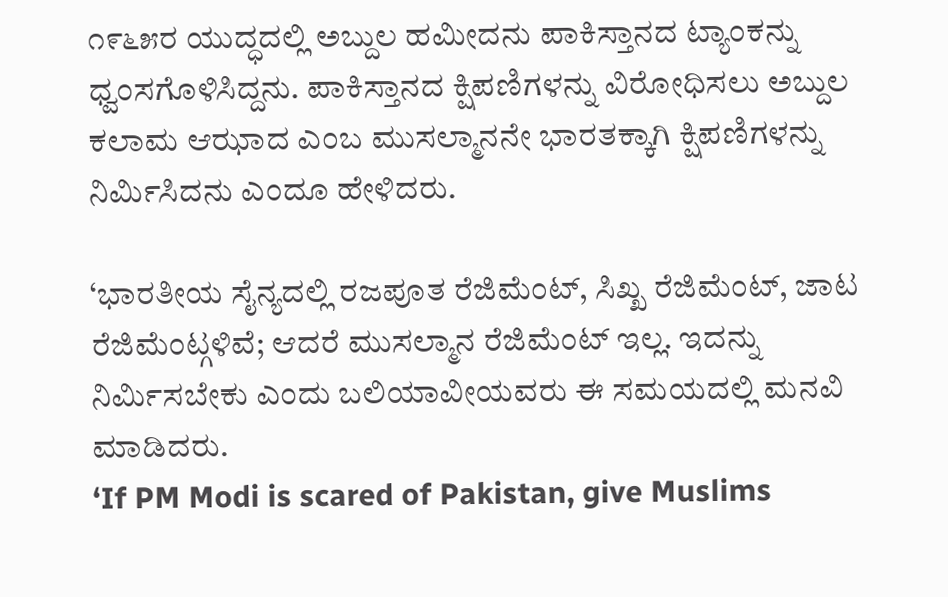೧೯೬೫ರ ಯುದ್ಧದಲ್ಲಿ ಅಬ್ದುಲ ಹಮೀದನು ಪಾಕಿಸ್ತಾನದ ಟ್ಯಾಂಕನ್ನು ಧ್ವಂಸಗೊಳಿಸಿದ್ದನು. ಪಾಕಿಸ್ತಾನದ ಕ್ಷಿಪಣಿಗಳನ್ನು ವಿರೋಧಿಸಲು ಅಬ್ದುಲ ಕಲಾಮ ಆಝಾದ ಎಂಬ ಮುಸಲ್ಮಾನನೇ ಭಾರತಕ್ಕಾಗಿ ಕ್ಷಿಪಣಿಗಳನ್ನು ನಿರ್ಮಿಸಿದನು ಎಂದೂ ಹೇಳಿದರು.

‘ಭಾರತೀಯ ಸೈನ್ಯದಲ್ಲಿ ರಜಪೂತ ರೆಜಿಮೆಂಟ್, ಸಿಖ್ಖ ರೆಜಿಮೆಂಟ್, ಜಾಟ ರೆಜಿಮೆಂಟ್ಗಳಿವೆ; ಆದರೆ ಮುಸಲ್ಮಾನ ರೆಜಿಮೆಂಟ್ ಇಲ್ಲ. ಇದನ್ನು ನಿರ್ಮಿಸಬೇಕು ಎಂದು ಬಲಿಯಾವೀಯವರು ಈ ಸಮಯದಲ್ಲಿ ಮನವಿ ಮಾಡಿದರು.
‘If PM Modi is scared of Pakistan, give Muslims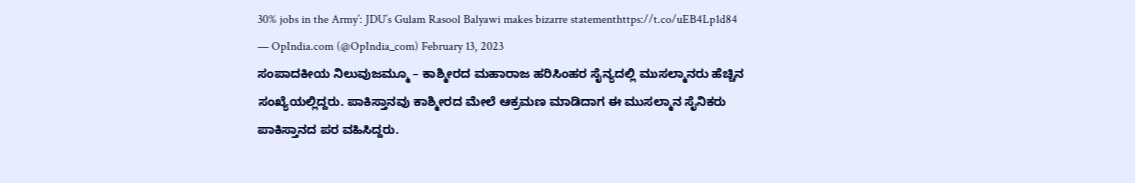30% jobs in the Army’: JDU’s Gulam Rasool Balyawi makes bizarre statementhttps://t.co/uEB4Lp1d84
— OpIndia.com (@OpIndia_com) February 13, 2023
ಸಂಪಾದಕೀಯ ನಿಲುವುಜಮ್ಮೂ – ಕಾಶ್ಮೀರದ ಮಹಾರಾಜ ಹರಿಸಿಂಹರ ಸೈನ್ಯದಲ್ಲಿ ಮುಸಲ್ಮಾನರು ಹೆಚ್ಚಿನ ಸಂಖ್ಯೆಯಲ್ಲಿದ್ದರು. ಪಾಕಿಸ್ತಾನವು ಕಾಶ್ಮೀರದ ಮೇಲೆ ಆಕ್ರಮಣ ಮಾಡಿದಾಗ ಈ ಮುಸಲ್ಮಾನ ಸೈನಿಕರು ಪಾಕಿಸ್ತಾನದ ಪರ ವಹಿಸಿದ್ದರು.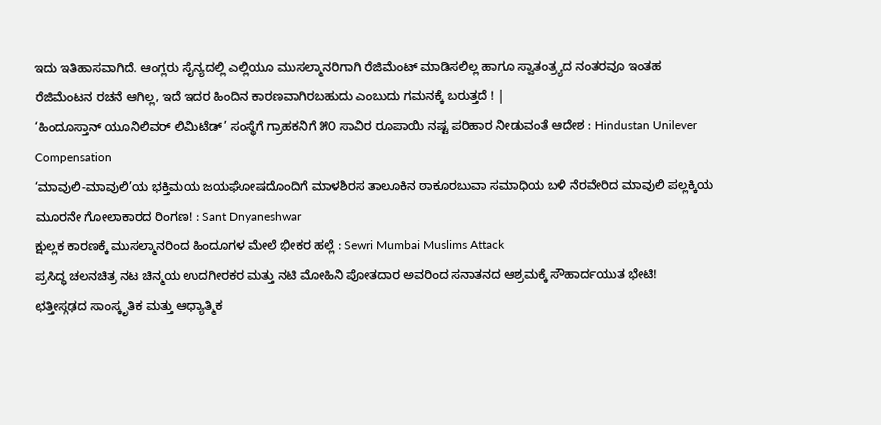ಇದು ಇತಿಹಾಸವಾಗಿದೆ. ಆಂಗ್ಲರು ಸೈನ್ಯದಲ್ಲಿ ಎಲ್ಲಿಯೂ ಮುಸಲ್ಮಾನರಿಗಾಗಿ ರೆಜಿಮೆಂಟ್ ಮಾಡಿಸಲಿಲ್ಲ ಹಾಗೂ ಸ್ವಾತಂತ್ರ್ಯದ ನಂತರವೂ ಇಂತಹ ರೆಜಿಮೆಂಟನ ರಚನೆ ಆಗಿಲ್ಲ, ಇದೆ ಇದರ ಹಿಂದಿನ ಕಾರಣವಾಗಿರಬಹುದು ಎಂಬುದು ಗಮನಕ್ಕೆ ಬರುತ್ತದೆ ! |
‘ಹಿಂದೂಸ್ತಾನ್ ಯೂನಿಲಿವರ್ ಲಿಮಿಟೆಡ್’ ಸಂಸ್ಥೆಗೆ ಗ್ರಾಹಕನಿಗೆ ೫೦ ಸಾವಿರ ರೂಪಾಯಿ ನಷ್ಟ ಪರಿಹಾರ ನೀಡುವಂತೆ ಆದೇಶ : Hindustan Unilever Compensation
‘ಮಾವುಲಿ-ಮಾವುಲಿ’ಯ ಭಕ್ತಿಮಯ ಜಯಘೋಷದೊಂದಿಗೆ ಮಾಳಶಿರಸ ತಾಲೂಕಿನ ಠಾಕೂರಬುವಾ ಸಮಾಧಿಯ ಬಳಿ ನೆರವೇರಿದ ಮಾವುಲಿ ಪಲ್ಲಕ್ಕಿಯ ಮೂರನೇ ಗೋಲಾಕಾರದ ರಿಂಗಣ! : Sant Dnyaneshwar
ಕ್ಷುಲ್ಲಕ ಕಾರಣಕ್ಕೆ ಮುಸಲ್ಮಾನರಿಂದ ಹಿಂದೂಗಳ ಮೇಲೆ ಭೀಕರ ಹಲ್ಲೆ : Sewri Mumbai Muslims Attack
ಪ್ರಸಿದ್ಧ ಚಲನಚಿತ್ರ ನಟ ಚಿನ್ಮಯ ಉದಗೀರಕರ ಮತ್ತು ನಟಿ ಮೋಹಿನಿ ಪೋತದಾರ ಅವರಿಂದ ಸನಾತನದ ಆಶ್ರಮಕ್ಕೆ ಸೌಹಾರ್ದಯುತ ಭೇಟಿ!
ಛತ್ತೀಸ್ಗಢದ ಸಾಂಸ್ಕೃತಿಕ ಮತ್ತು ಆಧ್ಯಾತ್ಮಿಕ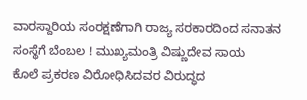ವಾರಸ್ದಾರಿಯ ಸಂರಕ್ಷಣೆಗಾಗಿ ರಾಜ್ಯ ಸರಕಾರದಿಂದ ಸನಾತನ ಸಂಸ್ಥೆಗೆ ಬೆಂಬಲ ! ಮುಖ್ಯಮಂತ್ರಿ ವಿಷ್ಣುದೇವ ಸಾಯ
ಕೊಲೆ ಪ್ರಕರಣ ವಿರೋಧಿಸಿದವರ ವಿರುದ್ಧದ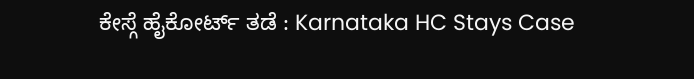ಕೇಸ್ಗೆ ಹೈಕೋರ್ಟ್ ತಡೆ : Karnataka HC Stays Case